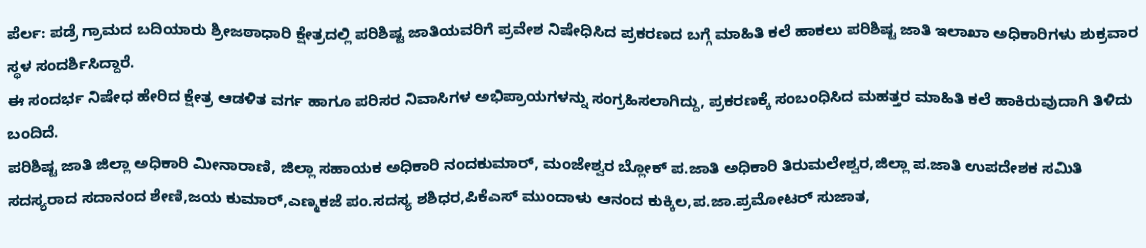ಪೆರ್ಲ: ಪಡ್ರೆ ಗ್ರಾಮದ ಬದಿಯಾರು ಶ್ರೀಜಠಾಧಾರಿ ಕ್ಷೇತ್ರದಲ್ಲಿ ಪರಿಶಿಷ್ಟ ಜಾತಿಯವರಿಗೆ ಪ್ರವೇಶ ನಿಷೇಧಿಸಿದ ಪ್ರಕರಣದ ಬಗ್ಗೆ ಮಾಹಿತಿ ಕಲೆ ಹಾಕಲು ಪರಿಶಿಷ್ಟ ಜಾತಿ ಇಲಾಖಾ ಅಧಿಕಾರಿಗಳು ಶುಕ್ರವಾರ ಸ್ಥಳ ಸಂದರ್ಶಿಸಿದ್ದಾರೆ.
ಈ ಸಂದರ್ಭ ನಿಷೇಧ ಹೇರಿದ ಕ್ಷೇತ್ರ ಆಡಳಿತ ವರ್ಗ ಹಾಗೂ ಪರಿಸರ ನಿವಾಸಿಗಳ ಅಭಿಪ್ರಾಯಗಳನ್ನು ಸಂಗ್ರಹಿಸಲಾಗಿದ್ದು, ಪ್ರಕರಣಕ್ಕೆ ಸಂಬಂಧಿಸಿದ ಮಹತ್ತರ ಮಾಹಿತಿ ಕಲೆ ಹಾಕಿರುವುದಾಗಿ ತಿಳಿದು ಬಂದಿದೆ.
ಪರಿಶಿಷ್ಟ ಜಾತಿ ಜಿಲ್ಲಾ ಅಧಿಕಾರಿ ಮೀನಾರಾಣಿ, ಜಿಲ್ಲಾ ಸಹಾಯಕ ಅಧಿಕಾರಿ ನಂದಕುಮಾರ್, ಮಂಜೇಶ್ವರ ಬ್ಲೋಕ್ ಪ.ಜಾತಿ ಅಧಿಕಾರಿ ತಿರುಮಲೇಶ್ವರ,ಜಿಲ್ಲಾ ಪ.ಜಾತಿ ಉಪದೇಶಕ ಸಮಿತಿ ಸದಸ್ಯರಾದ ಸದಾನಂದ ಶೇಣಿ,ಜಯ ಕುಮಾರ್,ಎಣ್ಮಕಜೆ ಪಂ.ಸದಸ್ಯ ಶಶಿಧರ,ಪಿಕೆಎಸ್ ಮುಂದಾಳು ಆನಂದ ಕುಕ್ಕಿಲ,ಪ.ಜಾ.ಪ್ರಮೋಟರ್ ಸುಜಾತ,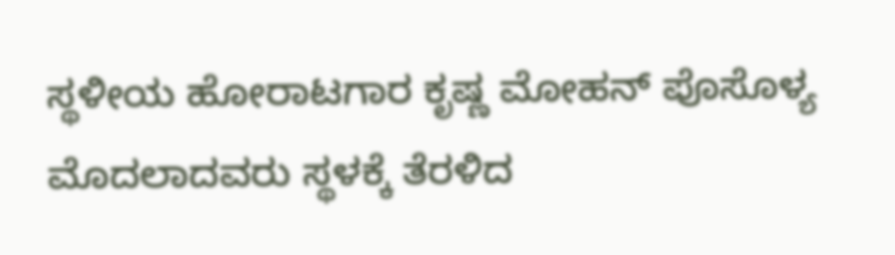ಸ್ಥಳೀಯ ಹೋರಾಟಗಾರ ಕೃಷ್ಣ ಮೋಹನ್ ಪೊಸೊಳ್ಯ ಮೊದಲಾದವರು ಸ್ಥಳಕ್ಕೆ ತೆರಳಿದ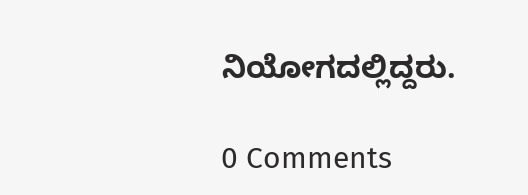ನಿಯೋಗದಲ್ಲಿದ್ದರು.

0 Comments